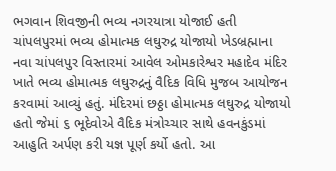ભગવાન શિવજીની ભવ્ય નગરયાત્રા યોજાઈ હતી ચાંપલપુરમાં ભવ્ય હોમાત્મક લઘુરુદ્ર યોજાયો ખેડબ્રહ્માના નવા ચાંપલપુર વિસ્તારમાં આવેલ ઓમકારેશ્વર મહાદેવ મંદિર ખાતે ભવ્ય હોમાત્મક લઘુરુદ્રનું વૈદિક વિધિ મુજબ આયોજન કરવામાં આવ્યું હતું. મંદિરમાં છઠ્ઠા હોમાત્મક લઘુરુદ્ર યોજાયો હતો જેમાં ૬ ભૂદેવોએ વૈદિક મંત્રોચ્ચાર સાથે હવનકુંડમાં આહુતિ અર્પણ કરી યજ્ઞ પૂર્ણ કર્યો હતો. આ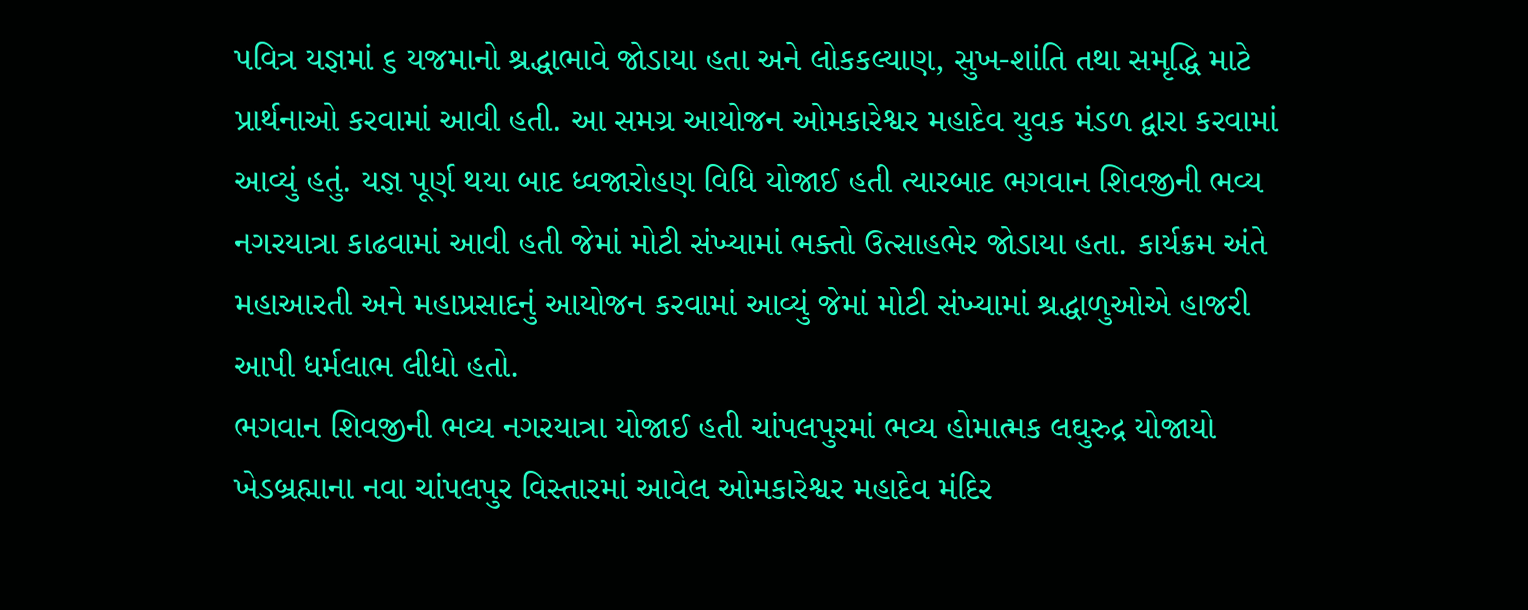પવિત્ર યજ્ઞમાં ૬ યજમાનો શ્રદ્ધાભાવે જોડાયા હતા અને લોકકલ્યાણ, સુખ-શાંતિ તથા સમૃદ્ધિ માટે પ્રાર્થનાઓ કરવામાં આવી હતી. આ સમગ્ર આયોજન ઓમકારેશ્વર મહાદેવ યુવક મંડળ દ્વારા કરવામાં આવ્યું હતું. યજ્ઞ પૂર્ણ થયા બાદ ધ્વજારોહણ વિધિ યોજાઈ હતી ત્યારબાદ ભગવાન શિવજીની ભવ્ય નગરયાત્રા કાઢવામાં આવી હતી જેમાં મોટી સંખ્યામાં ભક્તો ઉત્સાહભેર જોડાયા હતા. કાર્યક્રમ અંતે મહાઆરતી અને મહાપ્રસાદનું આયોજન કરવામાં આવ્યું જેમાં મોટી સંખ્યામાં શ્રદ્ધાળુઓએ હાજરી આપી ધર્મલાભ લીધો હતો.
ભગવાન શિવજીની ભવ્ય નગરયાત્રા યોજાઈ હતી ચાંપલપુરમાં ભવ્ય હોમાત્મક લઘુરુદ્ર યોજાયો ખેડબ્રહ્માના નવા ચાંપલપુર વિસ્તારમાં આવેલ ઓમકારેશ્વર મહાદેવ મંદિર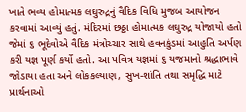ખાતે ભવ્ય હોમાત્મક લઘુરુદ્રનું વૈદિક વિધિ મુજબ આયોજન કરવામાં આવ્યું હતું. મંદિરમાં છઠ્ઠા હોમાત્મક લઘુરુદ્ર યોજાયો હતો જેમાં ૬ ભૂદેવોએ વૈદિક મંત્રોચ્ચાર સાથે હવનકુંડમાં આહુતિ અર્પણ કરી યજ્ઞ પૂર્ણ કર્યો હતો. આ પવિત્ર યજ્ઞમાં ૬ યજમાનો શ્રદ્ધાભાવે જોડાયા હતા અને લોકકલ્યાણ, સુખ-શાંતિ તથા સમૃદ્ધિ માટે પ્રાર્થનાઓ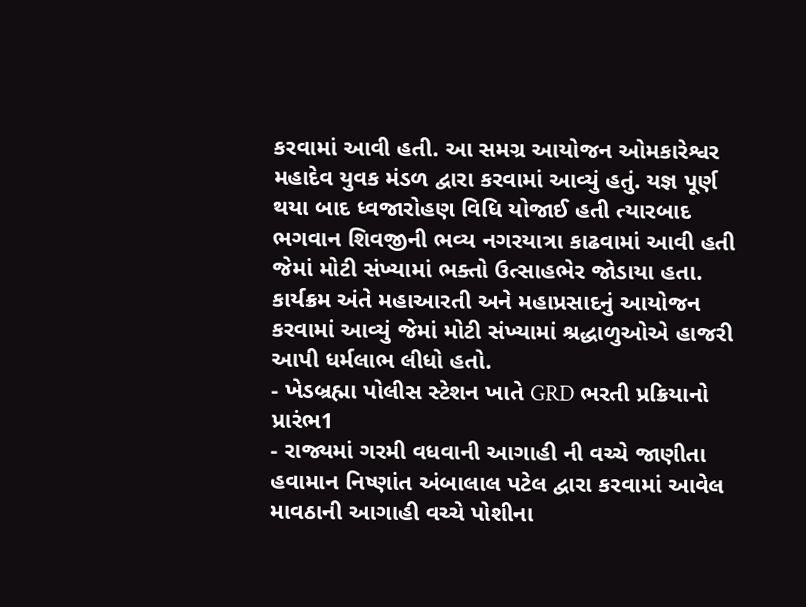કરવામાં આવી હતી. આ સમગ્ર આયોજન ઓમકારેશ્વર મહાદેવ યુવક મંડળ દ્વારા કરવામાં આવ્યું હતું. યજ્ઞ પૂર્ણ થયા બાદ ધ્વજારોહણ વિધિ યોજાઈ હતી ત્યારબાદ ભગવાન શિવજીની ભવ્ય નગરયાત્રા કાઢવામાં આવી હતી જેમાં મોટી સંખ્યામાં ભક્તો ઉત્સાહભેર જોડાયા હતા. કાર્યક્રમ અંતે મહાઆરતી અને મહાપ્રસાદનું આયોજન કરવામાં આવ્યું જેમાં મોટી સંખ્યામાં શ્રદ્ધાળુઓએ હાજરી આપી ધર્મલાભ લીધો હતો.
- ખેડબ્રહ્મા પોલીસ સ્ટેશન ખાતે GRD ભરતી પ્રક્રિયાનો પ્રારંભ1
- રાજ્યમાં ગરમી વધવાની આગાહી ની વચ્ચે જાણીતા હવામાન નિષ્ણાંત અંબાલાલ પટેલ દ્વારા કરવામાં આવેલ માવઠાની આગાહી વચ્ચે પોશીના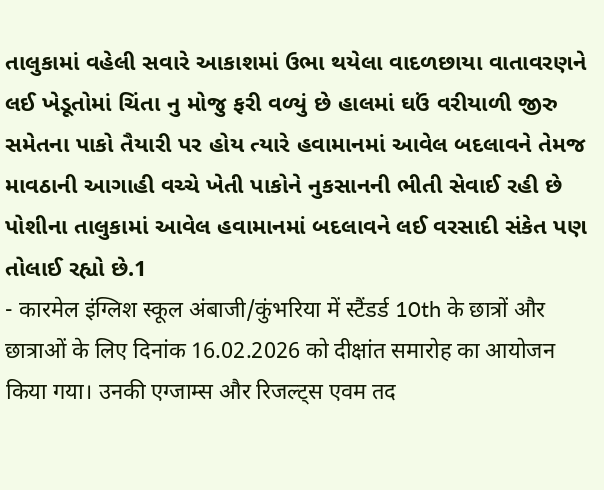તાલુકામાં વહેલી સવારે આકાશમાં ઉભા થયેલા વાદળછાયા વાતાવરણને લઈ ખેડૂતોમાં ચિંતા નુ મોજુ ફરી વળ્યું છે હાલમાં ઘઉં વરીયાળી જીરુ સમેતના પાકો તૈયારી પર હોય ત્યારે હવામાનમાં આવેલ બદલાવને તેમજ માવઠાની આગાહી વચ્ચે ખેતી પાકોને નુકસાનની ભીતી સેવાઈ રહી છે પોશીના તાલુકામાં આવેલ હવામાનમાં બદલાવને લઈ વરસાદી સંકેત પણ તોલાઈ રહ્યો છે.1
- कारमेल इंग्लिश स्कूल अंबाजी/कुंभरिया में स्टैंडर्ड 10th के छात्रों और छात्राओं के लिए दिनांक 16.02.2026 को दीक्षांत समारोह का आयोजन किया गया। उनकी एग्जाम्स और रिजल्ट्स एवम तद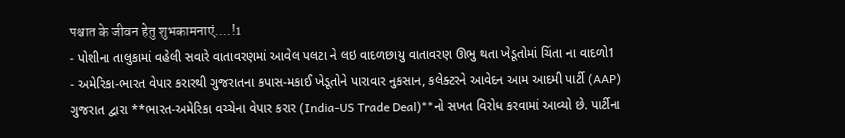पश्चात के जीवन हेतु शुभकामनाएं....!1
- પોશીના તાલુકામાં વહેલી સવારે વાતાવરણમાં આવેલ પલટા ને લઇ વાદળછાયુ વાતાવરણ ઊભુ થતા ખેડૂતોમાં ચિંતા ના વાદળો1
- અમેરિકા-ભારત વેપાર કરારથી ગુજરાતના કપાસ-મકાઈ ખેડૂતોને પારાવાર નુકસાન, કલેક્ટરને આવેદન આમ આદમી પાર્ટી (AAP) ગુજરાત દ્વારા **ભારત-અમેરિકા વચ્ચેના વેપાર કરાર (India-US Trade Deal)**નો સખત વિરોધ કરવામાં આવ્યો છે. પાર્ટીના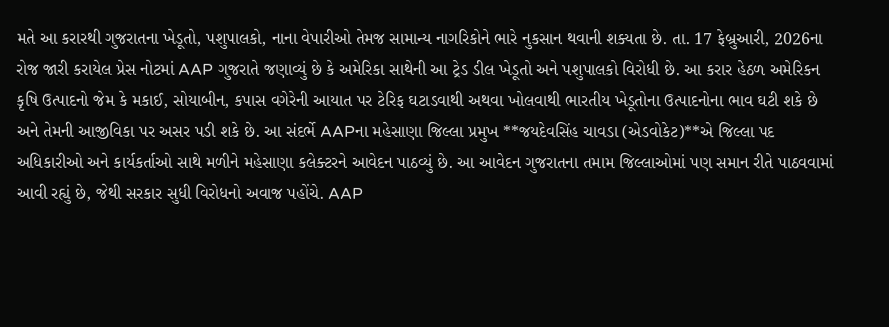મતે આ કરારથી ગુજરાતના ખેડૂતો, પશુપાલકો, નાના વેપારીઓ તેમજ સામાન્ય નાગરિકોને ભારે નુકસાન થવાની શક્યતા છે. તા. 17 ફેબ્રુઆરી, 2026ના રોજ જારી કરાયેલ પ્રેસ નોટમાં AAP ગુજરાતે જણાવ્યું છે કે અમેરિકા સાથેની આ ટ્રેડ ડીલ ખેડૂતો અને પશુપાલકો વિરોધી છે. આ કરાર હેઠળ અમેરિકન કૃષિ ઉત્પાદનો જેમ કે મકાઈ, સોયાબીન, કપાસ વગેરેની આયાત પર ટેરિફ ઘટાડવાથી અથવા ખોલવાથી ભારતીય ખેડૂતોના ઉત્પાદનોના ભાવ ઘટી શકે છે અને તેમની આજીવિકા પર અસર પડી શકે છે. આ સંદર્ભે AAPના મહેસાણા જિલ્લા પ્રમુખ **જયદેવસિંહ ચાવડા (એડવોકેટ)**એ જિલ્લા પદ અધિકારીઓ અને કાર્યકર્તાઓ સાથે મળીને મહેસાણા કલેક્ટરને આવેદન પાઠવ્યું છે. આ આવેદન ગુજરાતના તમામ જિલ્લાઓમાં પણ સમાન રીતે પાઠવવામાં આવી રહ્યું છે, જેથી સરકાર સુધી વિરોધનો અવાજ પહોંચે. AAP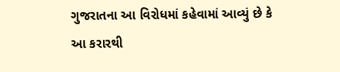ગુજરાતના આ વિરોધમાં કહેવામાં આવ્યું છે કે આ કરારથી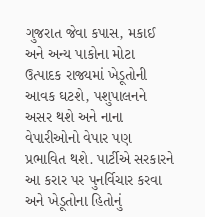ગુજરાત જેવા કપાસ, મકાઈ અને અન્ય પાકોના મોટા ઉત્પાદક રાજ્યમાં ખેડૂતોની આવક ઘટશે, પશુપાલનને અસર થશે અને નાના વેપારીઓનો વેપાર પણ પ્રભાવિત થશે. પાર્ટીએ સરકારને આ કરાર પર પુનર્વિચાર કરવા અને ખેડૂતોના હિતોનું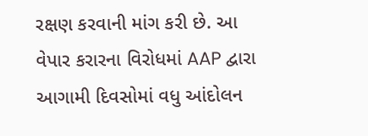રક્ષણ કરવાની માંગ કરી છે. આ વેપાર કરારના વિરોધમાં AAP દ્વારા આગામી દિવસોમાં વધુ આંદોલન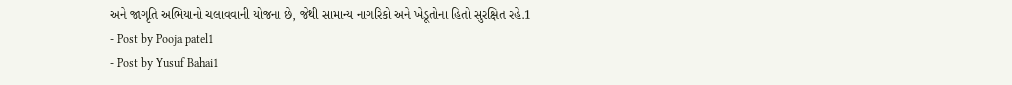અને જાગૃતિ અભિયાનો ચલાવવાની યોજના છે, જેથી સામાન્ય નાગરિકો અને ખેડૂતોના હિતો સુરક્ષિત રહે.1
- Post by Pooja patel1
- Post by Yusuf Bahai1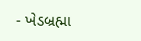- ખેડબ્રહ્મા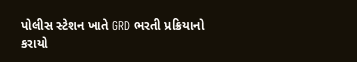પોલીસ સ્ટેશન ખાતે GRD ભરતી પ્રક્રિયાનો કરાયો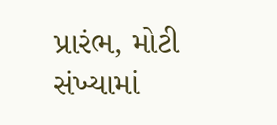પ્રારંભ, મોટી સંખ્યામાં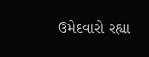ઉમેદવારો રહ્યા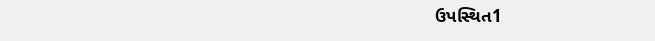ઉપસ્થિત1